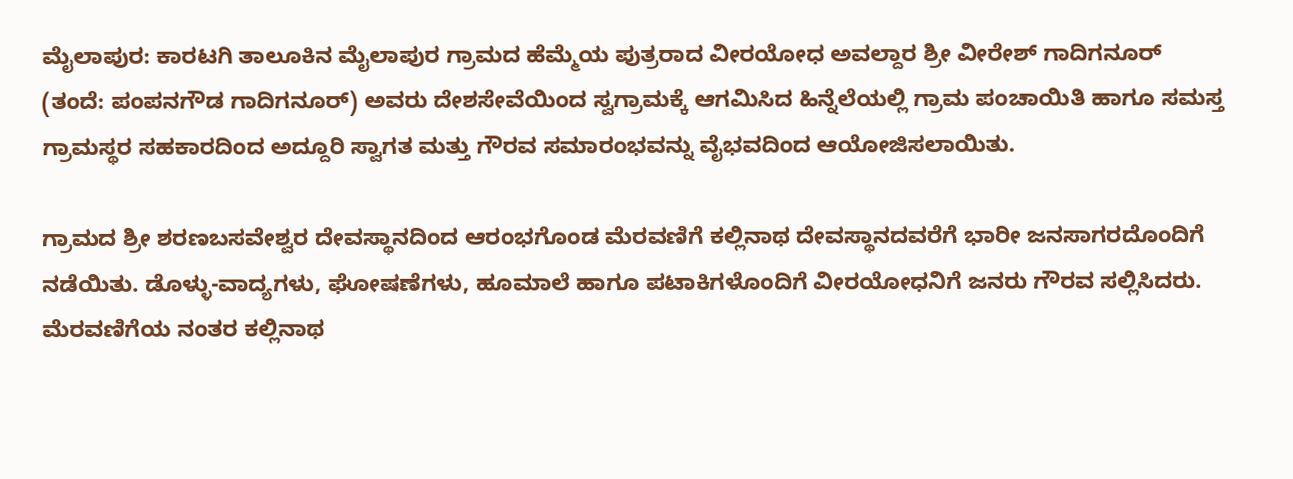ಮೈಲಾಪುರ: ಕಾರಟಗಿ ತಾಲೂಕಿನ ಮೈಲಾಪುರ ಗ್ರಾಮದ ಹೆಮ್ಮೆಯ ಪುತ್ರರಾದ ವೀರಯೋಧ ಅವಲ್ದಾರ ಶ್ರೀ ವೀರೇಶ್ ಗಾದಿಗನೂರ್ (ತಂದೆ: ಪಂಪನಗೌಡ ಗಾದಿಗನೂರ್) ಅವರು ದೇಶಸೇವೆಯಿಂದ ಸ್ವಗ್ರಾಮಕ್ಕೆ ಆಗಮಿಸಿದ ಹಿನ್ನೆಲೆಯಲ್ಲಿ ಗ್ರಾಮ ಪಂಚಾಯಿತಿ ಹಾಗೂ ಸಮಸ್ತ ಗ್ರಾಮಸ್ಥರ ಸಹಕಾರದಿಂದ ಅದ್ದೂರಿ ಸ್ವಾಗತ ಮತ್ತು ಗೌರವ ಸಮಾರಂಭವನ್ನು ವೈಭವದಿಂದ ಆಯೋಜಿಸಲಾಯಿತು.

ಗ್ರಾಮದ ಶ್ರೀ ಶರಣಬಸವೇಶ್ವರ ದೇವಸ್ಥಾನದಿಂದ ಆರಂಭಗೊಂಡ ಮೆರವಣಿಗೆ ಕಲ್ಲಿನಾಥ ದೇವಸ್ಥಾನದವರೆಗೆ ಭಾರೀ ಜನಸಾಗರದೊಂದಿಗೆ ನಡೆಯಿತು. ಡೊಳ್ಳು-ವಾದ್ಯಗಳು, ಘೋಷಣೆಗಳು, ಹೂಮಾಲೆ ಹಾಗೂ ಪಟಾಕಿಗಳೊಂದಿಗೆ ವೀರಯೋಧನಿಗೆ ಜನರು ಗೌರವ ಸಲ್ಲಿಸಿದರು. ಮೆರವಣಿಗೆಯ ನಂತರ ಕಲ್ಲಿನಾಥ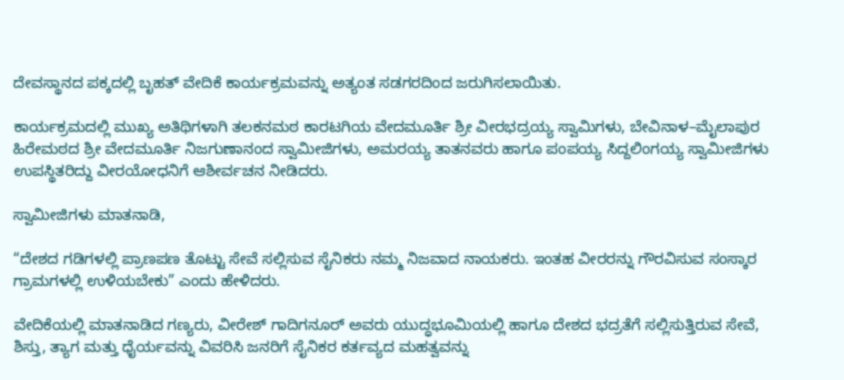ದೇವಸ್ಥಾನದ ಪಕ್ಕದಲ್ಲಿ ಬೃಹತ್ ವೇದಿಕೆ ಕಾರ್ಯಕ್ರಮವನ್ನು ಅತ್ಯಂತ ಸಡಗರದಿಂದ ಜರುಗಿಸಲಾಯಿತು.

ಕಾರ್ಯಕ್ರಮದಲ್ಲಿ ಮುಖ್ಯ ಅತಿಥಿಗಳಾಗಿ ತಲಕನಮಠ ಕಾರಟಗಿಯ ವೇದಮೂರ್ತಿ ಶ್ರೀ ವೀರಭದ್ರಯ್ಯ ಸ್ವಾಮಿಗಳು, ಬೇವಿನಾಳ–ಮೈಲಾಪುರ ಹಿರೇಮಠದ ಶ್ರೀ ವೇದಮೂರ್ತಿ ನಿಜಗುಣಾನಂದ ಸ್ವಾಮೀಜಿಗಳು, ಅಮರಯ್ಯ ತಾತನವರು ಹಾಗೂ ಪಂಪಯ್ಯ ಸಿದ್ದಲಿಂಗಯ್ಯ ಸ್ವಾಮೀಜಿಗಳು ಉಪಸ್ಥಿತರಿದ್ದು ವೀರಯೋಧನಿಗೆ ಆಶೀರ್ವಚನ ನೀಡಿದರು.

ಸ್ವಾಮೀಜಿಗಳು ಮಾತನಾಡಿ,

“ದೇಶದ ಗಡಿಗಳಲ್ಲಿ ಪ್ರಾಣಪಣ ತೊಟ್ಟು ಸೇವೆ ಸಲ್ಲಿಸುವ ಸೈನಿಕರು ನಮ್ಮ ನಿಜವಾದ ನಾಯಕರು. ಇಂತಹ ವೀರರನ್ನು ಗೌರವಿಸುವ ಸಂಸ್ಕಾರ ಗ್ರಾಮಗಳಲ್ಲಿ ಉಳಿಯಬೇಕು” ಎಂದು ಹೇಳಿದರು.

ವೇದಿಕೆಯಲ್ಲಿ ಮಾತನಾಡಿದ ಗಣ್ಯರು, ವೀರೇಶ್ ಗಾದಿಗನೂರ್ ಅವರು ಯುದ್ಧಭೂಮಿಯಲ್ಲಿ ಹಾಗೂ ದೇಶದ ಭದ್ರತೆಗೆ ಸಲ್ಲಿಸುತ್ತಿರುವ ಸೇವೆ, ಶಿಸ್ತು, ತ್ಯಾಗ ಮತ್ತು ಧೈರ್ಯವನ್ನು ವಿವರಿಸಿ ಜನರಿಗೆ ಸೈನಿಕರ ಕರ್ತವ್ಯದ ಮಹತ್ವವನ್ನು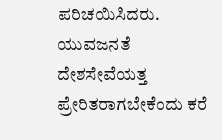ಪರಿಚಯಿಸಿದರು. ಯುವಜನತೆ ದೇಶಸೇವೆಯತ್ತ ಪ್ರೇರಿತರಾಗಬೇಕೆಂದು ಕರೆ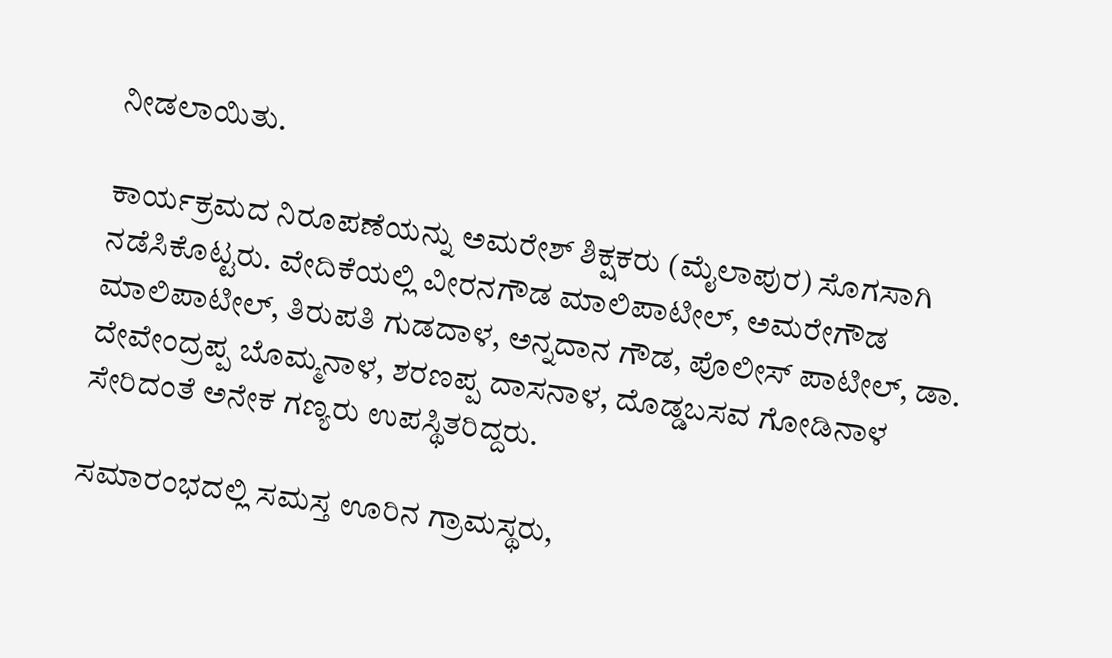ನೀಡಲಾಯಿತು.

ಕಾರ್ಯಕ್ರಮದ ನಿರೂಪಣೆಯನ್ನು ಅಮರೇಶ್ ಶಿಕ್ಷಕರು (ಮೈಲಾಪುರ) ಸೊಗಸಾಗಿ ನಡೆಸಿಕೊಟ್ಟರು. ವೇದಿಕೆಯಲ್ಲಿ ವೀರನಗೌಡ ಮಾಲಿಪಾಟೀಲ್, ಅಮರೇಗೌಡ ಮಾಲಿಪಾಟೀಲ್, ತಿರುಪತಿ ಗುಡದಾಳ, ಅನ್ನದಾನ ಗೌಡ, ಪೊಲೀಸ್ ಪಾಟೀಲ್, ಡಾ. ದೇವೇಂದ್ರಪ್ಪ ಬೊಮ್ಮನಾಳ, ಶರಣಪ್ಪ ದಾಸನಾಳ, ದೊಡ್ಡಬಸವ ಗೋಡಿನಾಳ ಸೇರಿದಂತೆ ಅನೇಕ ಗಣ್ಯರು ಉಪಸ್ಥಿತರಿದ್ದರು.

ಸಮಾರಂಭದಲ್ಲಿ ಸಮಸ್ತ ಊರಿನ ಗ್ರಾಮಸ್ಥರು,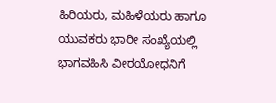ಹಿರಿಯರು, ಮಹಿಳೆಯರು ಹಾಗೂ ಯುವಕರು ಭಾರೀ ಸಂಖ್ಯೆಯಲ್ಲಿ ಭಾಗವಹಿಸಿ ವೀರಯೋಧನಿಗೆ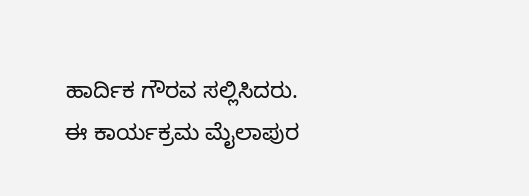ಹಾರ್ದಿಕ ಗೌರವ ಸಲ್ಲಿಸಿದರು. ಈ ಕಾರ್ಯಕ್ರಮ ಮೈಲಾಪುರ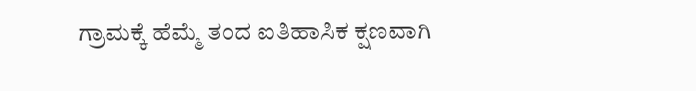ಗ್ರಾಮಕ್ಕೆ ಹೆಮ್ಮೆ ತಂದ ಐತಿಹಾಸಿಕ ಕ್ಷಣವಾಗಿ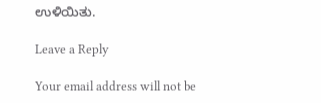ಉಳಿಯಿತು.

Leave a Reply

Your email address will not be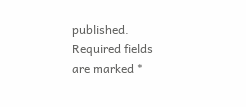published. Required fields are marked *